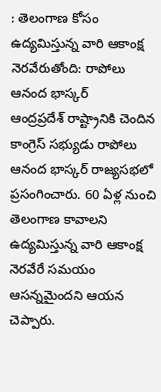: తెలంగాణ కోసం ఉద్యమిస్తున్న వారి ఆకాంక్ష నెరవేరుతోంది: రాపోలు ఆనంద భాస్కర్
ఆంద్రప్రదేశ్ రాష్ట్రానికి చెందిన కాంగ్రెస్ సభ్యుడు రాపోలు ఆనంద భాస్కర్ రాజ్యసభలో ప్రసంగించారు. 60 ఏళ్ల నుంచి తెలంగాణ కావాలని ఉద్యమిస్తున్న వారి ఆకాంక్ష నెరవేరే సమయం ఆసన్నమైందని ఆయన చెప్పారు.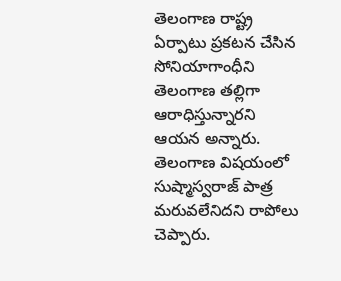తెలంగాణ రాష్ట్ర ఏర్పాటు ప్రకటన చేసిన సోనియాగాంధీని తెలంగాణ తల్లిగా ఆరాధిస్తున్నారని ఆయన అన్నారు. తెలంగాణ విషయంలో సుష్మాస్వరాజ్ పాత్ర మరువలేనిదని రాపోలు చెప్పారు.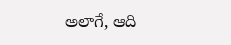అలాగే, ఆది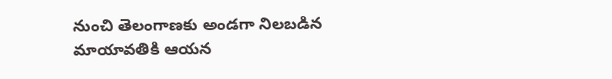నుంచి తెలంగాణకు అండగా నిలబడిన మాయావతికి ఆయన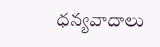ధన్యవాదాలు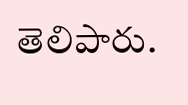తెలిపారు.